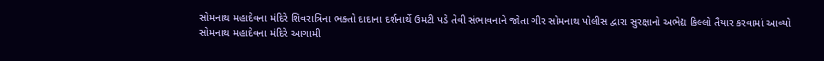સોમનાથ મહાદેવના મંદિરે શિવરાત્રિના ભક્તો દાદાના દર્શનાર્થે ઉમટી પડે તેવી સંભાવનાને જોતા ગીર સોમનાથ પોલીસ દ્વારા સુરક્ષાનો અભેદ્ય કિલ્લો તૈયાર કરવામાં આવ્યો
સોમનાથ મહાદેવના મંદિરે આગામી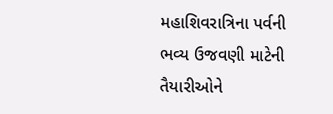મહાશિવરાત્રિના પર્વની ભવ્ય ઉજવણી માટેની તૈયારીઓને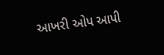આખરી ઓપ આપી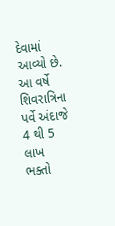દેવામાં આવ્યો છે. આ વર્ષે શિવરાત્રિના પર્વે અંદાજે 4 થી 5 લાખ ભક્તો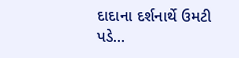દાદાના દર્શનાર્થે ઉમટી પડે…